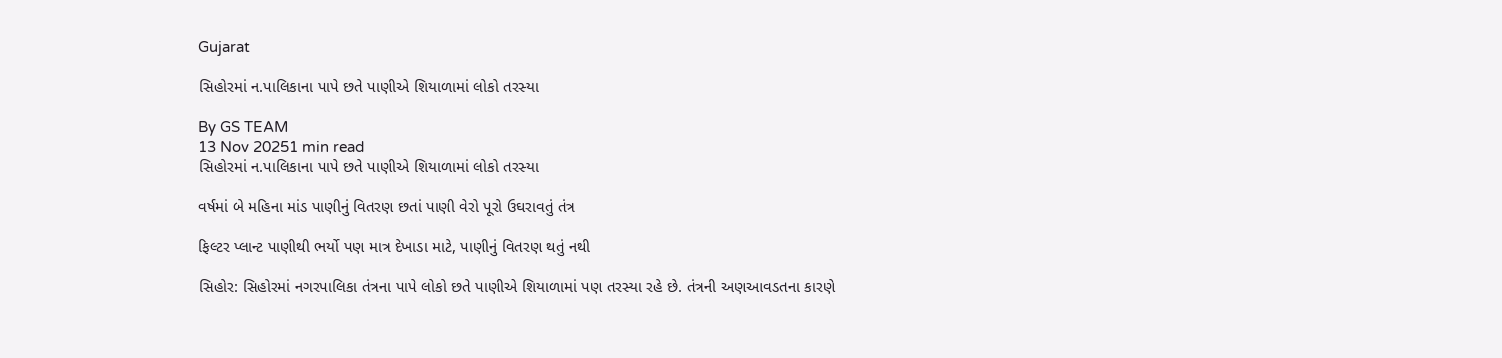Gujarat

સિહોરમાં ન.પાલિકાના પાપે છતે પાણીએ શિયાળામાં લોકો તરસ્યા

By GS TEAM
13 Nov 20251 min read
સિહોરમાં ન.પાલિકાના પાપે છતે પાણીએ શિયાળામાં લોકો તરસ્યા

વર્ષમાં બે મહિના માંડ પાણીનું વિતરણ છતાં પાણી વેરો પૂરો ઉઘરાવતું તંત્ર

ફિલ્ટર પ્લાન્ટ પાણીથી ભર્યો પણ માત્ર દેખાડા માટે, પાણીનું વિતરણ થતું નથી

સિહોર: સિહોરમાં નગરપાલિકા તંત્રના પાપે લોકો છતે પાણીએ શિયાળામાં પણ તરસ્યા રહે છે. તંત્રની અણઆવડતના કારણે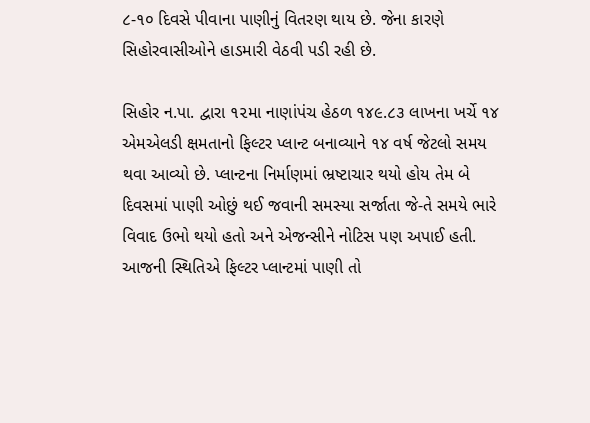૮-૧૦ દિવસે પીવાના પાણીનું વિતરણ થાય છે. જેના કારણે સિહોરવાસીઓને હાડમારી વેઠવી પડી રહી છે.

સિહોર ન.પા. દ્વારા ૧૨મા નાણાંપંચ હેઠળ ૧૪૯.૮૩ લાખના ખર્ચે ૧૪ એમએલડી ક્ષમતાનો ફિલ્ટર પ્લાન્ટ બનાવ્યાને ૧૪ વર્ષ જેટલો સમય થવા આવ્યો છે. પ્લાન્ટના નિર્માણમાં ભ્રષ્ટાચાર થયો હોય તેમ બે દિવસમાં પાણી ઓછું થઈ જવાની સમસ્યા સર્જાતા જે-તે સમયે ભારે વિવાદ ઉભો થયો હતો અને એજન્સીને નોટિસ પણ અપાઈ હતી. આજની સ્થિતિએ ફિલ્ટર પ્લાન્ટમાં પાણી તો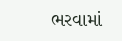ભરવામાં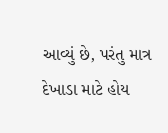આવ્યું છે, પરંતુ માત્ર દેખાડા માટે હોય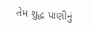તેમ શુદ્ધ પાણીનું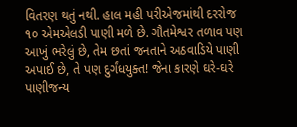વિતરણ થતું નથી. હાલ મહી પરીએજમાંથી દરરોજ ૧૦ એમએલડી પાણી મળે છે. ગૌતમેશ્વર તળાવ પણ આખું ભરેલું છે, તેમ છતાં જનતાને અઠવાડિયે પાણી અપાઈ છે, તે પણ દુર્ગંધયુક્ત! જેના કારણે ઘરે-ઘરે પાણીજન્ય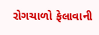રોગચાળો ફેલાવાની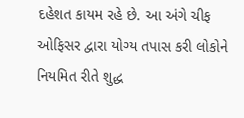દહેશત કાયમ રહે છે. આ અંગે ચીફ ઓફિસર દ્વારા યોગ્ય તપાસ કરી લોકોને નિયમિત રીતે શુદ્ધ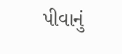પીવાનું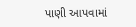પાણી આપવામાં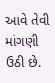આવે તેવી માંગણી ઉઠી છે.